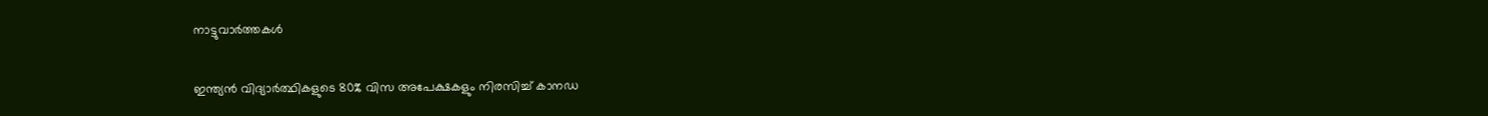നാട്ടുവാര്‍ത്തകള്‍

ഇന്ത്യന്‍ വിദ്യാര്‍ത്ഥികളുടെ 80% വിസ അപേക്ഷകളും നിരസിച്ച് കാനഡ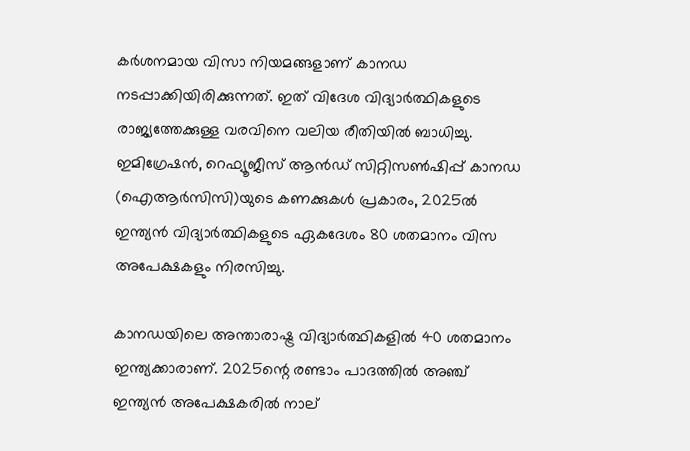കര്‍ശനമായ വിസാ നിയമങ്ങളാണ് കാനഡ നടപ്പാക്കിയിരിക്കുന്നത്. ഇത് വിദേശ വിദ്യാര്‍ത്ഥികളുടെ രാജ്യത്തേക്കുള്ള വരവിനെ വലിയ രീതിയില്‍ ബാധിച്ചു. ഇമിഗ്രേഷന്‍, റെഫ്യൂജീസ് ആന്‍ഡ് സിറ്റിസണ്‍ഷിപ്പ് കാനഡ (ഐആര്‍സിസി)യുടെ കണക്കുകള്‍ പ്രകാരം, 2025ല്‍ ഇന്ത്യന്‍ വിദ്യാര്‍ത്ഥികളുടെ ഏകദേശം 80 ശതമാനം വിസ അപേക്ഷകളും നിരസിച്ചു.

കാനഡയിലെ അന്താരാഷ്ട്ര വിദ്യാര്‍ത്ഥികളില്‍ 40 ശതമാനം ഇന്ത്യക്കാരാണ്. 2025ന്റെ രണ്ടാം പാദത്തില്‍ അഞ്ച് ഇന്ത്യന്‍ അപേക്ഷകരില്‍ നാല്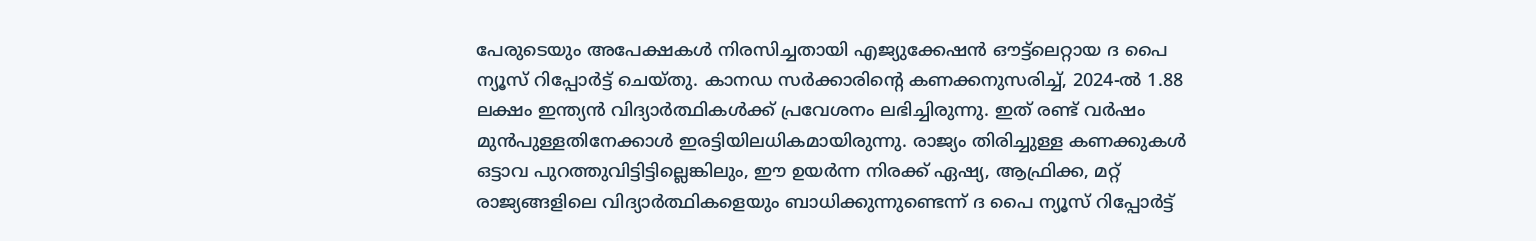പേരുടെയും അപേക്ഷകള്‍ നിരസിച്ചതായി എജ്യുക്കേഷന്‍ ഔട്ട്ലെറ്റായ ദ പൈ ന്യൂസ് റിപ്പോര്‍ട്ട് ചെയ്തു. കാനഡ സര്‍ക്കാരിന്റെ കണക്കനുസരിച്ച്, 2024-ല്‍ 1.88 ലക്ഷം ഇന്ത്യന്‍ വിദ്യാര്‍ത്ഥികള്‍ക്ക് പ്രവേശനം ലഭിച്ചിരുന്നു. ഇത് രണ്ട് വര്‍ഷം മുന്‍പുള്ളതിനേക്കാള്‍ ഇരട്ടിയിലധികമായിരുന്നു. രാജ്യം തിരിച്ചുള്ള കണക്കുകള്‍ ഒട്ടാവ പുറത്തുവിട്ടിട്ടില്ലെങ്കിലും, ഈ ഉയര്‍ന്ന നിരക്ക് ഏഷ്യ, ആഫ്രിക്ക, മറ്റ് രാജ്യങ്ങളിലെ വിദ്യാര്‍ത്ഥികളെയും ബാധിക്കുന്നുണ്ടെന്ന് ദ പൈ ന്യൂസ് റിപ്പോര്‍ട്ട്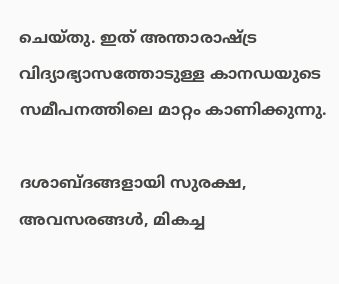ചെയ്തു. ഇത് അന്താരാഷ്ട്ര വിദ്യാഭ്യാസത്തോടുള്ള കാനഡയുടെ സമീപനത്തിലെ മാറ്റം കാണിക്കുന്നു.

ദശാബ്ദങ്ങളായി സുരക്ഷ, അവസരങ്ങള്‍, മികച്ച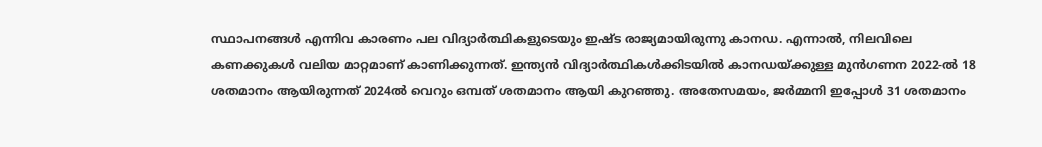സ്ഥാപനങ്ങള്‍ എന്നിവ കാരണം പല വിദ്യാര്‍ത്ഥികളുടെയും ഇഷ്ട രാജ്യമായിരുന്നു കാനഡ. എന്നാല്‍, നിലവിലെ കണക്കുകള്‍ വലിയ മാറ്റമാണ് കാണിക്കുന്നത്. ഇന്ത്യന്‍ വിദ്യാര്‍ത്ഥികള്‍ക്കിടയില്‍ കാനഡയ്ക്കുള്ള മുന്‍ഗണന 2022-ല്‍ 18 ശതമാനം ആയിരുന്നത് 2024ല്‍ വെറും ഒമ്പത് ശതമാനം ആയി കുറഞ്ഞു. അതേസമയം, ജര്‍മ്മനി ഇപ്പോള്‍ 31 ശതമാനം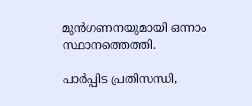മുന്‍ഗണനയുമായി ഒന്നാം സ്ഥാനത്തെത്തി.

പാര്‍പ്പിട പ്രതിസന്ധി,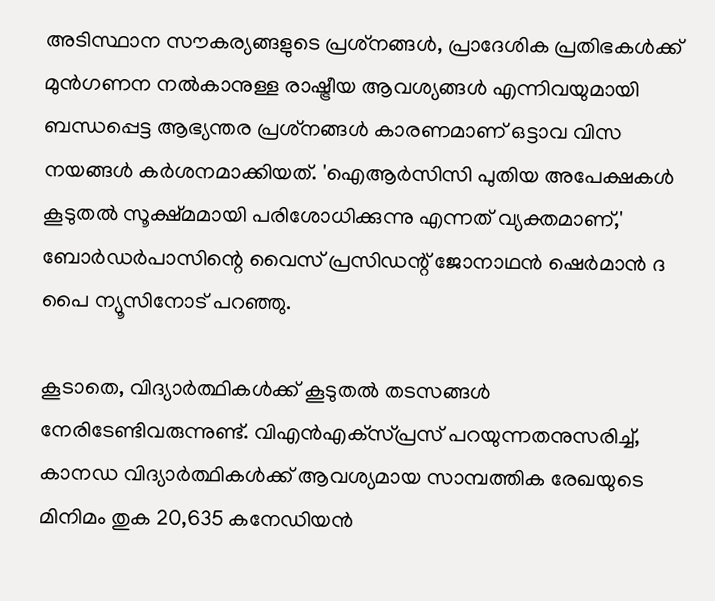അടിസ്ഥാന സൗകര്യങ്ങളുടെ പ്രശ്‌നങ്ങള്‍, പ്രാദേശിക പ്രതിഭകള്‍ക്ക് മുന്‍ഗണന നല്‍കാനുള്ള രാഷ്ട്രീയ ആവശ്യങ്ങള്‍ എന്നിവയുമായി ബന്ധപ്പെട്ട ആഭ്യന്തര പ്രശ്‌നങ്ങള്‍ കാരണമാണ് ഒട്ടാവ വിസ നയങ്ങള്‍ കര്‍ശനമാക്കിയത്. 'ഐആര്‍സിസി പുതിയ അപേക്ഷകള്‍ കൂടുതല്‍ സൂക്ഷ്മമായി പരിശോധിക്കുന്നു എന്നത് വ്യക്തമാണ്,' ബോര്‍ഡര്‍പാസിന്റെ വൈസ് പ്രസിഡന്റ് ജോനാഥന്‍ ഷെര്‍മാന്‍ ദ പൈ ന്യൂസിനോട് പറഞ്ഞു.

കൂടാതെ, വിദ്യാര്‍ത്ഥികള്‍ക്ക് കൂടുതല്‍ തടസങ്ങള്‍ നേരിടേണ്ടിവരുന്നുണ്ട്. വിഎന്‍എക്‌സ്പ്രസ് പറയുന്നതനുസരിച്ച്, കാനഡ വിദ്യാര്‍ത്ഥികള്‍ക്ക് ആവശ്യമായ സാമ്പത്തിക രേഖയുടെ മിനിമം തുക 20,635 കനേഡിയന്‍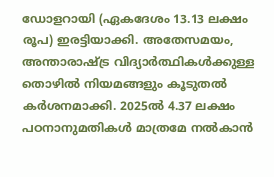ഡോളറായി (ഏകദേശം 13.13 ലക്ഷം രൂപ) ഇരട്ടിയാക്കി. അതേസമയം, അന്താരാഷ്ട്ര വിദ്യാര്‍ത്ഥികള്‍ക്കുള്ള തൊഴില്‍ നിയമങ്ങളും കൂടുതല്‍ കര്‍ശനമാക്കി. 2025ല്‍ 4.37 ലക്ഷം പഠനാനുമതികള്‍ മാത്രമേ നല്‍കാന്‍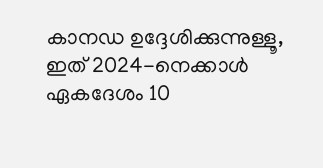കാനഡ ഉദ്ദേശിക്കുന്നുള്ളൂ, ഇത് 2024-നെക്കാള്‍ ഏകദേശം 10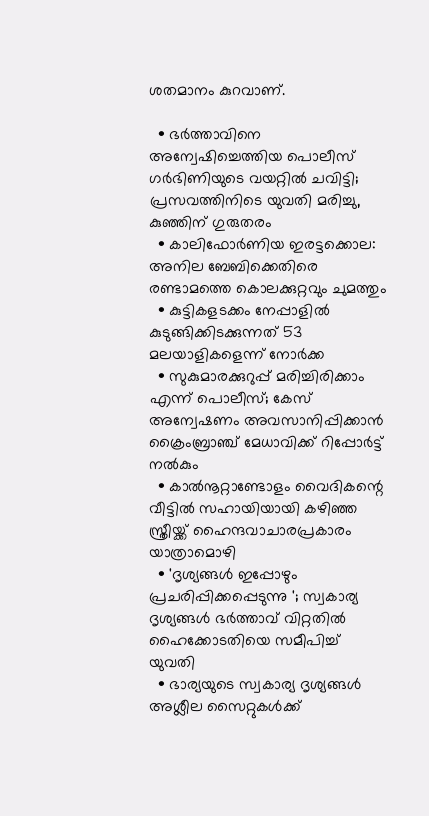ശതമാനം കുറവാണ്.

  • ഭര്‍ത്താവിനെ അന്വേഷിച്ചെത്തിയ പൊലീസ് ഗര്‍ഭിണിയുടെ വയറ്റില്‍ ചവിട്ടി; പ്രസവത്തിനിടെ യുവതി മരിച്ചു, കുഞ്ഞിന് ഗുരുതരം
  • കാലിഫോര്‍ണിയ ഇരട്ടക്കൊല: അനില ബേബിക്കെതിരെ രണ്ടാമത്തെ കൊലക്കുറ്റവും ചുമത്തും
  • കുട്ടികളടക്കം നേപ്പാളില്‍ കുടുങ്ങിക്കിടക്കുന്നത് 53 മലയാളികളെന്ന് നോര്‍ക്ക
  • സുകുമാരക്കുറുപ്പ് മരിച്ചിരിക്കാം എന്ന് പൊലീസ്; കേസ് അന്വേഷണം അവസാനിപ്പിക്കാന്‍ ക്രൈംബ്രാഞ്ച് മേധാവിക്ക് റിപ്പോര്‍ട്ട് നല്‍കും
  • കാല്‍നൂറ്റാണ്ടോളം വൈദികന്റെ വീട്ടില്‍ സഹായിയായി കഴിഞ്ഞ സ്ത്രീയ്ക്ക് ഹൈന്ദവാചാരപ്രകാരം യാത്രാമൊഴി
  • 'ദൃശ്യങ്ങള്‍ ഇപ്പോഴും പ്രചരിപ്പിക്കപ്പെടുന്നു '; സ്വകാര്യ ദൃശ്യങ്ങള്‍ ഭര്‍ത്താവ് വിറ്റതില്‍ ഹൈക്കോടതിയെ സമീപിച്ച് യുവതി
  • ഭാര്യയുടെ സ്വകാര്യ ദൃശ്യങ്ങള്‍ അശ്ലീല സൈറ്റുകള്‍ക്ക്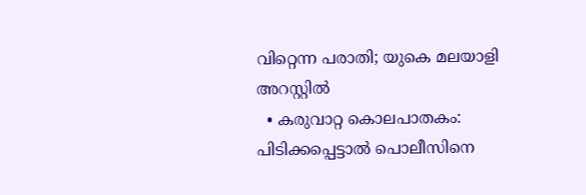വിറ്റെന്ന പരാതി; യുകെ മലയാളി അറസ്റ്റില്‍
  • കരുവാറ്റ കൊലപാതകം: പിടിക്കപ്പെട്ടാല്‍ പൊലീസിനെ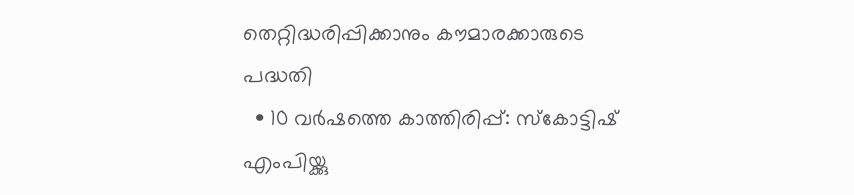തെറ്റിദ്ധരിപ്പിക്കാനും കൗമാരക്കാരുടെ പദ്ധതി
  • 10 വര്‍ഷത്തെ കാത്തിരിപ്പ്: സ്‌കോട്ടിഷ് എംപിയ്ക്കു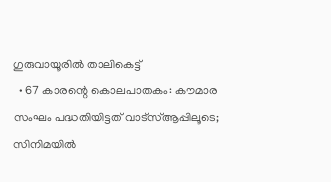ഗുരുവായൂരില്‍ താലികെട്ട്
  • 67 കാരന്റെ കൊലപാതകം: കൗമാര സംഘം പദ്ധതിയിട്ടത് വാട്‌സ്ആപ്പിലൂടെ; സിനിമയില്‍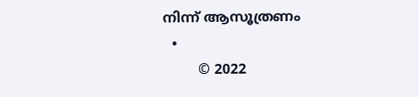നിന്ന് ആസൂത്രണം
  •
        © 2022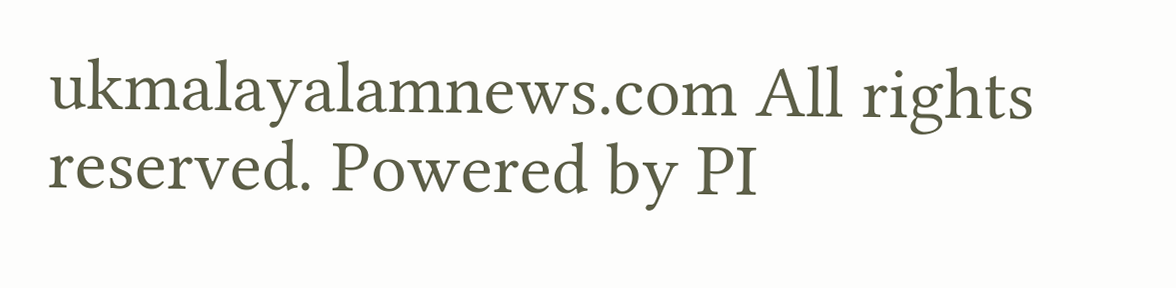ukmalayalamnews.com All rights reserved. Powered by PI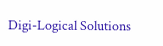Digi-Logical Solutions